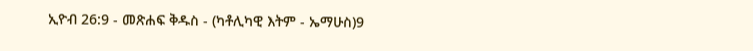ኢዮብ 26:9 - መጽሐፍ ቅዱስ - (ካቶሊካዊ እትም - ኤማሁስ)9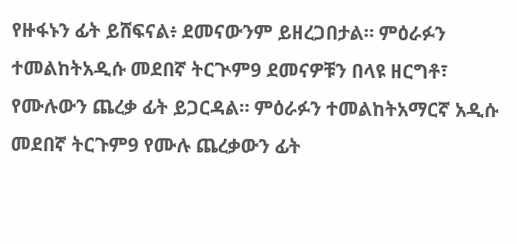የዙፋኑን ፊት ይሸፍናል፥ ደመናውንም ይዘረጋበታል። ምዕራፉን ተመልከትአዲሱ መደበኛ ትርጒም9 ደመናዎቹን በላዩ ዘርግቶ፣ የሙሉውን ጨረቃ ፊት ይጋርዳል። ምዕራፉን ተመልከትአማርኛ አዲሱ መደበኛ ትርጉም9 የሙሉ ጨረቃውን ፊት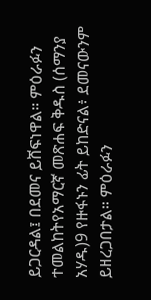ይጋርዳል፤ በደመና ይሸፍነዋል። ምዕራፉን ተመልከትየአማርኛ መጽሐፍ ቅዱስ (ሰማንያ አሃዱ)9 የዙፋኑን ፊት ይከድናል፥ ደመናውንም ይዘረጋበታል። ምዕራፉን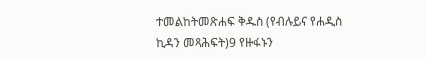ተመልከትመጽሐፍ ቅዱስ (የብሉይና የሐዲስ ኪዳን መጻሕፍት)9 የዙፋኑን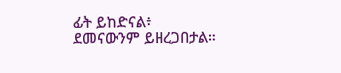ፊት ይከድናል፥ ደመናውንም ይዘረጋበታል።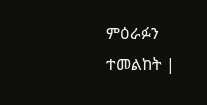ምዕራፉን ተመልከት |